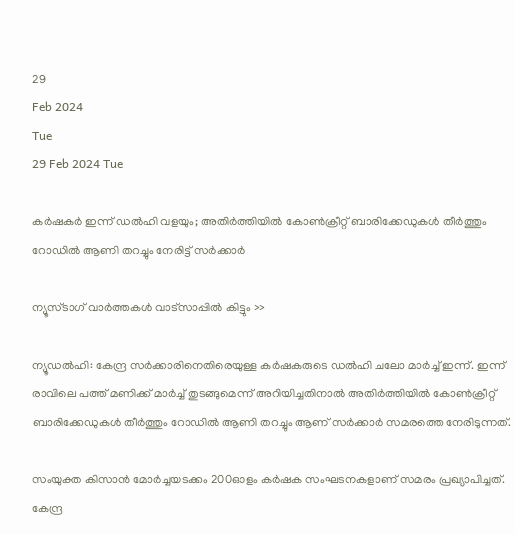29
Feb 2024
Tue
29 Feb 2024 Tue

കര്‍ഷകര്‍ ഇന്ന് ഡല്‍ഹി വളയും; അതിര്‍ത്തിയില്‍ കോണ്‍ക്രീറ്റ് ബാരിക്കേഡുകള്‍ തീര്‍ത്തും റോഡില്‍ ആണി തറച്ചും നേരിട്ട് സര്‍ക്കാര്‍

ന്യൂസ്ടാഗ് വാര്‍ത്തകള്‍ വാട്‌സാപ്പില്‍ കിട്ടും >>

ന്യൂഡല്‍ഹി: കേന്ദ്ര സര്‍ക്കാരിനെതിരെയുള്ള കര്‍ഷകരുടെ ഡല്‍ഹി ചലോ മാര്‍ച്ച് ഇന്ന്. ഇന്ന് രാവിലെ പത്ത് മണിക്ക് മാര്‍ച്ച് തുടങ്ങുമെന്ന് അറിയിച്ചതിനാല്‍ അതിര്‍ത്തിയില്‍ കോണ്‍ക്രീറ്റ് ബാരിക്കേഡുകള്‍ തീര്‍ത്തും റോഡില്‍ ആണി തറച്ചും ആണ് സര്‍ക്കാര്‍ സമരത്തെ നേരിടുന്നത്.

സംയുക്ത കിസാന്‍ മോര്‍ച്ചയടക്കം 200ഓളം കര്‍ഷക സംഘടനകളാണ് സമരം പ്രഖ്യാപിച്ചത്. കേന്ദ്ര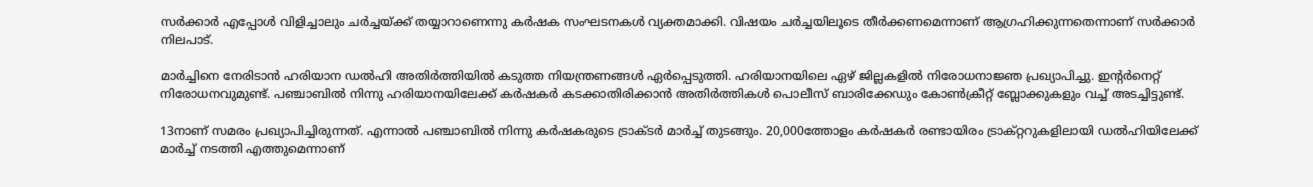സര്‍ക്കാര്‍ എപ്പോള്‍ വിളിച്ചാലും ചര്‍ച്ചയ്ക്ക് തയ്യാറാണെന്നു കര്‍ഷക സംഘടനകള്‍ വ്യക്തമാക്കി. വിഷയം ചര്‍ച്ചയിലൂടെ തീര്‍ക്കണമെന്നാണ് ആഗ്രഹിക്കുന്നതെന്നാണ് സര്‍ക്കാര്‍ നിലപാട്.

മാര്‍ച്ചിനെ നേരിടാന്‍ ഹരിയാന ഡല്‍ഹി അതിര്‍ത്തിയില്‍ കടുത്ത നിയന്ത്രണങ്ങള്‍ ഏര്‍പ്പെടുത്തി. ഹരിയാനയിലെ ഏഴ് ജില്ലകളില്‍ നിരോധനാജ്ഞ പ്രഖ്യാപിച്ചു. ഇന്റര്‍നെറ്റ് നിരോധനവുമുണ്ട്. പഞ്ചാബില്‍ നിന്നു ഹരിയാനയിലേക്ക് കര്‍ഷകര്‍ കടക്കാതിരിക്കാന്‍ അതിര്‍ത്തികള്‍ പൊലീസ് ബാരിക്കേഡും കോണ്‍ക്രീറ്റ് ബ്ലോക്കുകളും വച്ച് അടച്ചിട്ടുണ്ട്.

13നാണ് സമരം പ്രഖ്യാപിച്ചിരുന്നത്. എന്നാല്‍ പഞ്ചാബില്‍ നിന്നു കര്‍ഷകരുടെ ട്രാക്ടര്‍ മാര്‍ച്ച് തുടങ്ങും. 20,000ത്തോളം കര്‍ഷകര്‍ രണ്ടായിരം ട്രാക്റ്ററുകളിലായി ഡല്‍ഹിയിലേക്ക് മാര്‍ച്ച് നടത്തി എത്തുമെന്നാണ്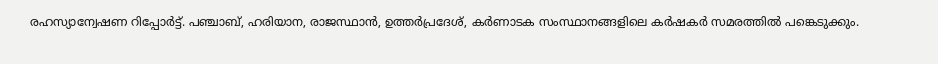രഹസ്യാന്വേഷണ റിപ്പോര്‍ട്ട്. പഞ്ചാബ്, ഹരിയാന, രാജസ്ഥാന്‍, ഉത്തര്‍പ്രദേശ്, കര്‍ണാടക സംസ്ഥാനങ്ങളിലെ കര്‍ഷകര്‍ സമരത്തില്‍ പങ്കെടുക്കും.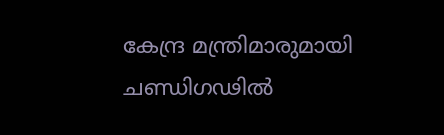കേന്ദ്ര മന്ത്രിമാരുമായി ചണ്ഡിഗഢില്‍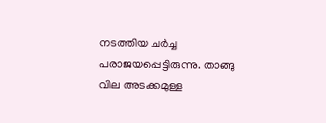നടത്തിയ ചര്‍ച്ച പരാജയപ്പെട്ടിരുന്നു. താങ്ങു വില അടക്കമുള്ള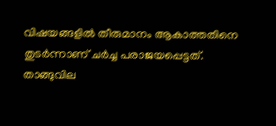വിഷയങ്ങളില്‍ തീരുമാനം ആകാത്തതിനെ തുടര്‍ന്നാണ് ചര്‍ച്ച പരാജയപ്പെട്ടത്. താങ്ങുവില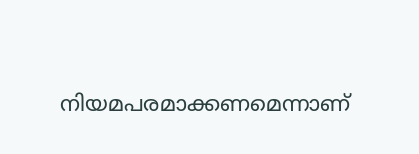നിയമപരമാക്കണമെന്നാണ്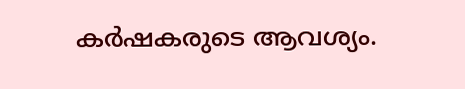കര്‍ഷകരുടെ ആവശ്യം.